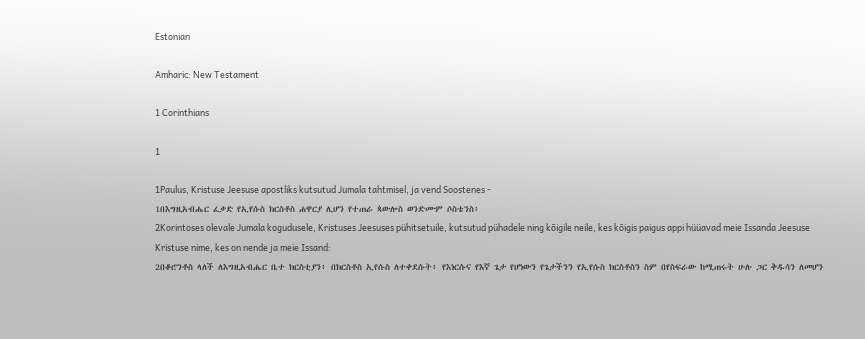Estonian

Amharic: New Testament

1 Corinthians

1

1Paulus, Kristuse Jeesuse apostliks kutsutud Jumala tahtmisel, ja vend Soostenes -
1በእግዚአብሔር ፈቃድ የኢየሱስ ክርስቶስ ሐዋርያ ሊሆን የተጠራ ጳውሎስ ወንድሙም ሶስቴንስ፥
2Korintoses olevale Jumala kogudusele, Kristuses Jeesuses pühitsetuile, kutsutud pühadele ning kõigile neile, kes kõigis paigus appi hüüavad meie Issanda Jeesuse Kristuse nime, kes on nende ja meie Issand:
2በቆሮንቶስ ላለች ለእግዚአብሔር ቤተ ክርስቲያን፥ በክርስቶስ ኢየሱስ ለተቀደሱት፥ የእነርሱና የእኛ ጌታ የሆነውን የጌታችንን የኢየሱስ ክርስቶስን ስም በየስፍራው ከሚጠሩት ሁሉ ጋር ቅዱሳን ለመሆን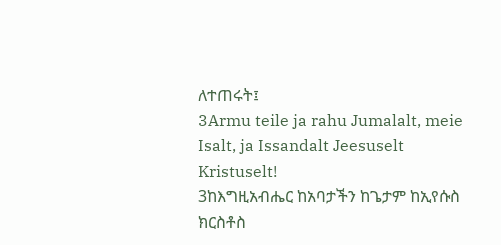ለተጠሩት፤
3Armu teile ja rahu Jumalalt, meie Isalt, ja Issandalt Jeesuselt Kristuselt!
3ከእግዚአብሔር ከአባታችን ከጌታም ከኢየሱስ ክርስቶስ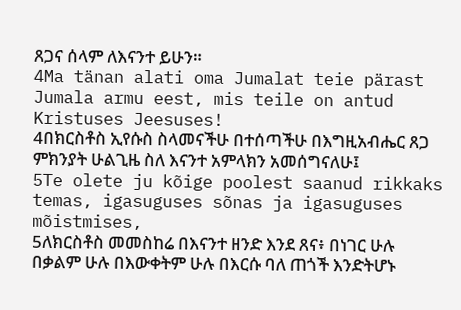ጸጋና ሰላም ለእናንተ ይሁን።
4Ma tänan alati oma Jumalat teie pärast Jumala armu eest, mis teile on antud Kristuses Jeesuses!
4በክርስቶስ ኢየሱስ ስላመናችሁ በተሰጣችሁ በእግዚአብሔር ጸጋ ምክንያት ሁልጊዜ ስለ እናንተ አምላክን አመሰግናለሁ፤
5Te olete ju kõige poolest saanud rikkaks temas, igasuguses sõnas ja igasuguses mõistmises,
5ለክርስቶስ መመስከሬ በእናንተ ዘንድ እንደ ጸና፥ በነገር ሁሉ በቃልም ሁሉ በእውቀትም ሁሉ በእርሱ ባለ ጠጎች እንድትሆኑ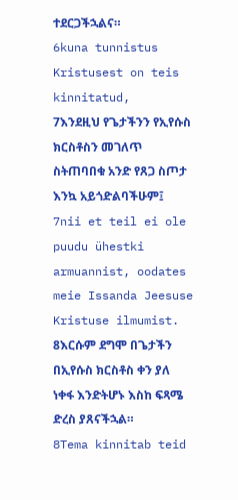ተደርጋችኋልና።
6kuna tunnistus Kristusest on teis kinnitatud,
7እንደዚህ የጌታችንን የኢየሱስ ክርስቶስን መገለጥ ስትጠባበቁ አንድ የጸጋ ስጦታ እንኳ አይጎድልባችሁም፤
7nii et teil ei ole puudu ühestki armuannist, oodates meie Issanda Jeesuse Kristuse ilmumist.
8እርሱም ደግሞ በጌታችን በኢየሱስ ክርስቶስ ቀን ያለ ነቀፋ እንድትሆኑ እስከ ፍጻሜ ድረስ ያጸናችኋል።
8Tema kinnitab teid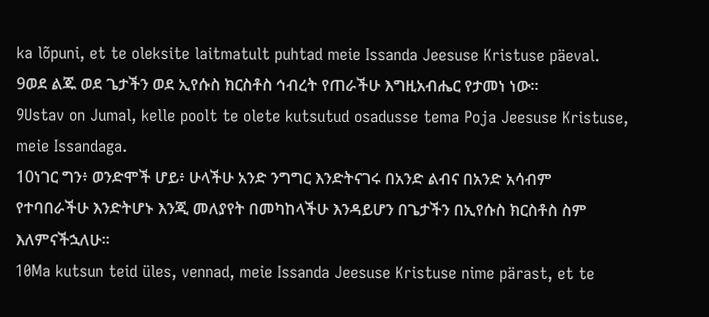ka lõpuni, et te oleksite laitmatult puhtad meie Issanda Jeesuse Kristuse päeval.
9ወደ ልጁ ወደ ጌታችን ወደ ኢየሱስ ክርስቶስ ኅብረት የጠራችሁ እግዚአብሔር የታመነ ነው።
9Ustav on Jumal, kelle poolt te olete kutsutud osadusse tema Poja Jeesuse Kristuse, meie Issandaga.
10ነገር ግን፥ ወንድሞች ሆይ፥ ሁላችሁ አንድ ንግግር እንድትናገሩ በአንድ ልብና በአንድ አሳብም የተባበራችሁ እንድትሆኑ እንጂ መለያየት በመካከላችሁ እንዳይሆን በጌታችን በኢየሱስ ክርስቶስ ስም እለምናችኋለሁ።
10Ma kutsun teid üles, vennad, meie Issanda Jeesuse Kristuse nime pärast, et te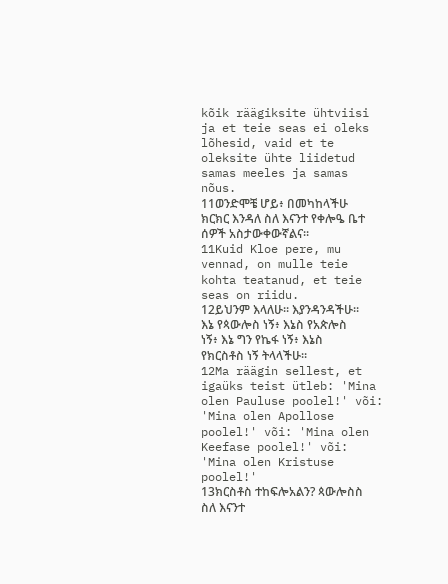kõik räägiksite ühtviisi ja et teie seas ei oleks lõhesid, vaid et te oleksite ühte liidetud samas meeles ja samas nõus.
11ወንድሞቼ ሆይ፥ በመካከላችሁ ክርክር እንዳለ ስለ እናንተ የቀሎዔ ቤተ ሰዎች አስታውቀውኛልና።
11Kuid Kloe pere, mu vennad, on mulle teie kohta teatanud, et teie seas on riidu.
12ይህንም እላለሁ። እያንዳንዳችሁ። እኔ የጳውሎስ ነኝ፥ እኔስ የአጵሎስ ነኝ፥ እኔ ግን የኬፋ ነኝ፥ እኔስ የክርስቶስ ነኝ ትላላችሁ።
12Ma räägin sellest, et igaüks teist ütleb: 'Mina olen Pauluse poolel!' või: 'Mina olen Apollose poolel!' või: 'Mina olen Keefase poolel!' või: 'Mina olen Kristuse poolel!'
13ክርስቶስ ተከፍሎአልን? ጳውሎስስ ስለ እናንተ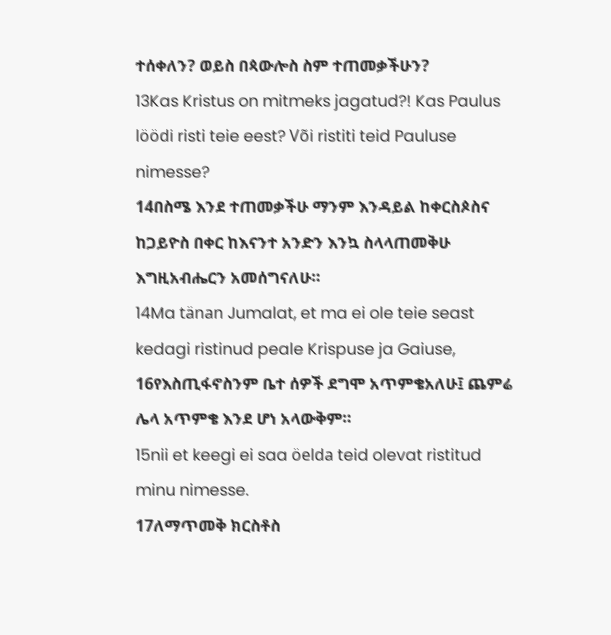ተሰቀለን? ወይስ በጳውሎስ ስም ተጠመቃችሁን?
13Kas Kristus on mitmeks jagatud?! Kas Paulus löödi risti teie eest? Või ristiti teid Pauluse nimesse?
14በስሜ እንደ ተጠመቃችሁ ማንም እንዳይል ከቀርስጶስና ከጋይዮስ በቀር ከእናንተ አንድን እንኳ ስላላጠመቅሁ እግዚአብሔርን አመሰግናለሁ።
14Ma tänan Jumalat, et ma ei ole teie seast kedagi ristinud peale Krispuse ja Gaiuse,
16የእስጢፋኖስንም ቤተ ሰዎች ደግሞ አጥምቄአለሁ፤ ጨምሬ ሌላ አጥምቄ እንደ ሆነ አላውቅም።
15nii et keegi ei saa öelda teid olevat ristitud minu nimesse.
17ለማጥመቅ ክርስቶስ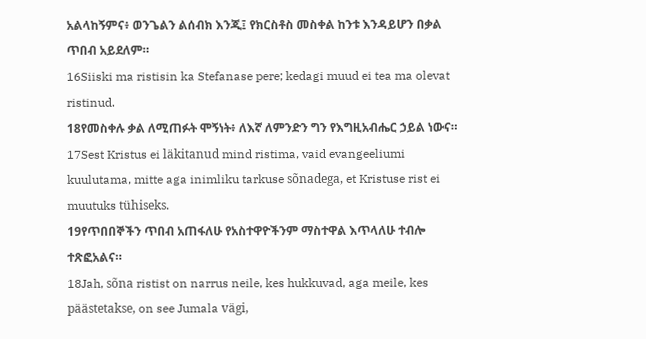አልላከኝምና፥ ወንጌልን ልሰብክ እንጂ፤ የክርስቶስ መስቀል ከንቱ እንዳይሆን በቃል ጥበብ አይደለም።
16Siiski ma ristisin ka Stefanase pere; kedagi muud ei tea ma olevat ristinud.
18የመስቀሉ ቃል ለሚጠፉት ሞኝነት፥ ለእኛ ለምንድን ግን የእግዚአብሔር ኃይል ነውና።
17Sest Kristus ei läkitanud mind ristima, vaid evangeeliumi kuulutama, mitte aga inimliku tarkuse sõnadega, et Kristuse rist ei muutuks tühiseks.
19የጥበበኞችን ጥበብ አጠፋለሁ የአስተዋዮችንም ማስተዋል እጥላለሁ ተብሎ ተጽፎአልና።
18Jah, sõna ristist on narrus neile, kes hukkuvad, aga meile, kes päästetakse, on see Jumala vägi,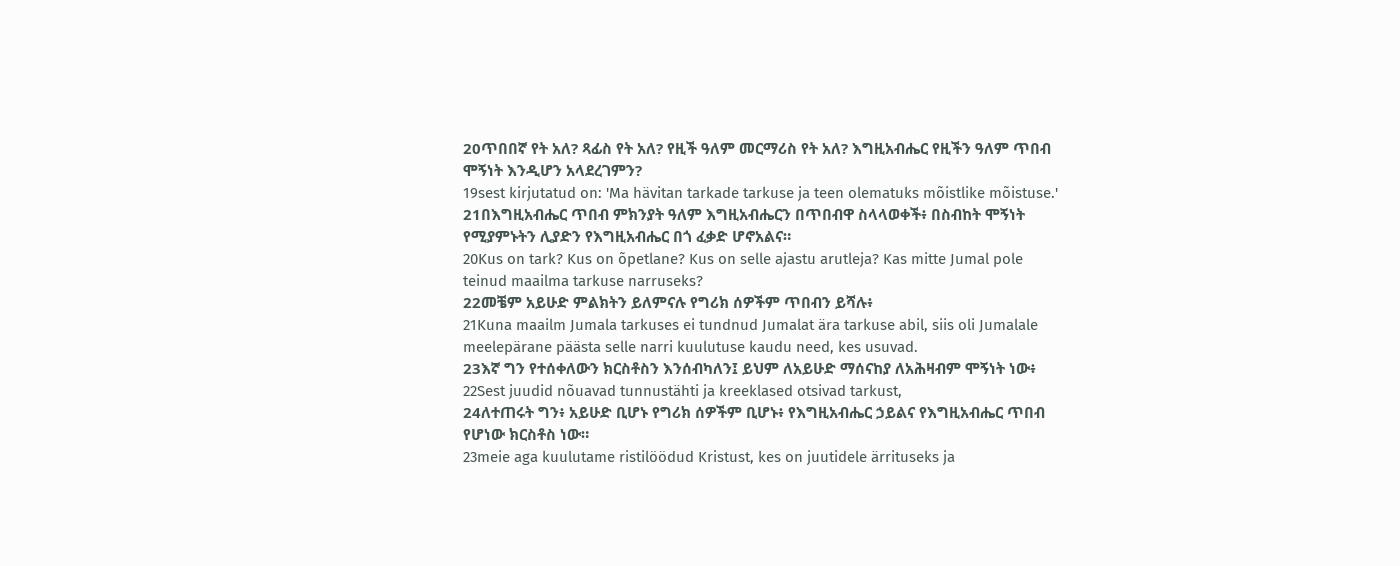20ጥበበኛ የት አለ? ጻፊስ የት አለ? የዚች ዓለም መርማሪስ የት አለ? እግዚአብሔር የዚችን ዓለም ጥበብ ሞኝነት እንዲሆን አላደረገምን?
19sest kirjutatud on: 'Ma hävitan tarkade tarkuse ja teen olematuks mõistlike mõistuse.'
21በእግዚአብሔር ጥበብ ምክንያት ዓለም እግዚአብሔርን በጥበብዋ ስላላወቀች፥ በስብከት ሞኝነት የሚያምኑትን ሊያድን የእግዚአብሔር በጎ ፈቃድ ሆኖአልና።
20Kus on tark? Kus on õpetlane? Kus on selle ajastu arutleja? Kas mitte Jumal pole teinud maailma tarkuse narruseks?
22መቼም አይሁድ ምልክትን ይለምናሉ የግሪክ ሰዎችም ጥበብን ይሻሉ፥
21Kuna maailm Jumala tarkuses ei tundnud Jumalat ära tarkuse abil, siis oli Jumalale meelepärane päästa selle narri kuulutuse kaudu need, kes usuvad.
23እኛ ግን የተሰቀለውን ክርስቶስን እንሰብካለን፤ ይህም ለአይሁድ ማሰናከያ ለአሕዛብም ሞኝነት ነው፥
22Sest juudid nõuavad tunnustähti ja kreeklased otsivad tarkust,
24ለተጠሩት ግን፥ አይሁድ ቢሆኑ የግሪክ ሰዎችም ቢሆኑ፥ የእግዚአብሔር ኃይልና የእግዚአብሔር ጥበብ የሆነው ክርስቶስ ነው።
23meie aga kuulutame ristilöödud Kristust, kes on juutidele ärrituseks ja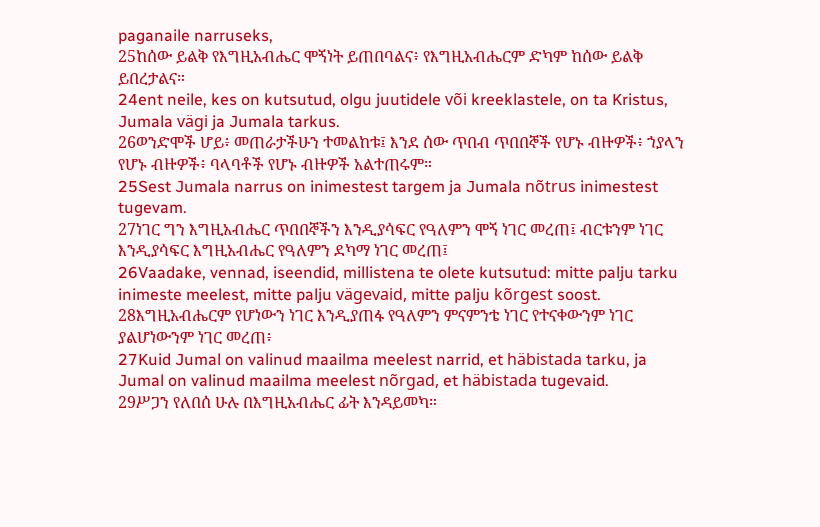paganaile narruseks,
25ከሰው ይልቅ የእግዚአብሔር ሞኝነት ይጠበባልና፥ የእግዚአብሔርም ድካም ከሰው ይልቅ ይበረታልና።
24ent neile, kes on kutsutud, olgu juutidele või kreeklastele, on ta Kristus, Jumala vägi ja Jumala tarkus.
26ወንድሞች ሆይ፥ መጠራታችሁን ተመልከቱ፤ እንደ ሰው ጥበብ ጥበበኞች የሆኑ ብዙዎች፥ ኀያላን የሆኑ ብዙዎች፥ ባላባቶች የሆኑ ብዙዎች አልተጠሩም።
25Sest Jumala narrus on inimestest targem ja Jumala nõtrus inimestest tugevam.
27ነገር ግን እግዚአብሔር ጥበበኞችን እንዲያሳፍር የዓለምን ሞኝ ነገር መረጠ፤ ብርቱንም ነገር እንዲያሳፍር እግዚአብሔር የዓለምን ደካማ ነገር መረጠ፤
26Vaadake, vennad, iseendid, millistena te olete kutsutud: mitte palju tarku inimeste meelest, mitte palju vägevaid, mitte palju kõrgest soost.
28እግዚአብሔርም የሆነውን ነገር እንዲያጠፋ የዓለምን ምናምንቴ ነገር የተናቀውንም ነገር ያልሆነውንም ነገር መረጠ፥
27Kuid Jumal on valinud maailma meelest narrid, et häbistada tarku, ja Jumal on valinud maailma meelest nõrgad, et häbistada tugevaid.
29ሥጋን የለበሰ ሁሉ በእግዚአብሔር ፊት እንዳይመካ።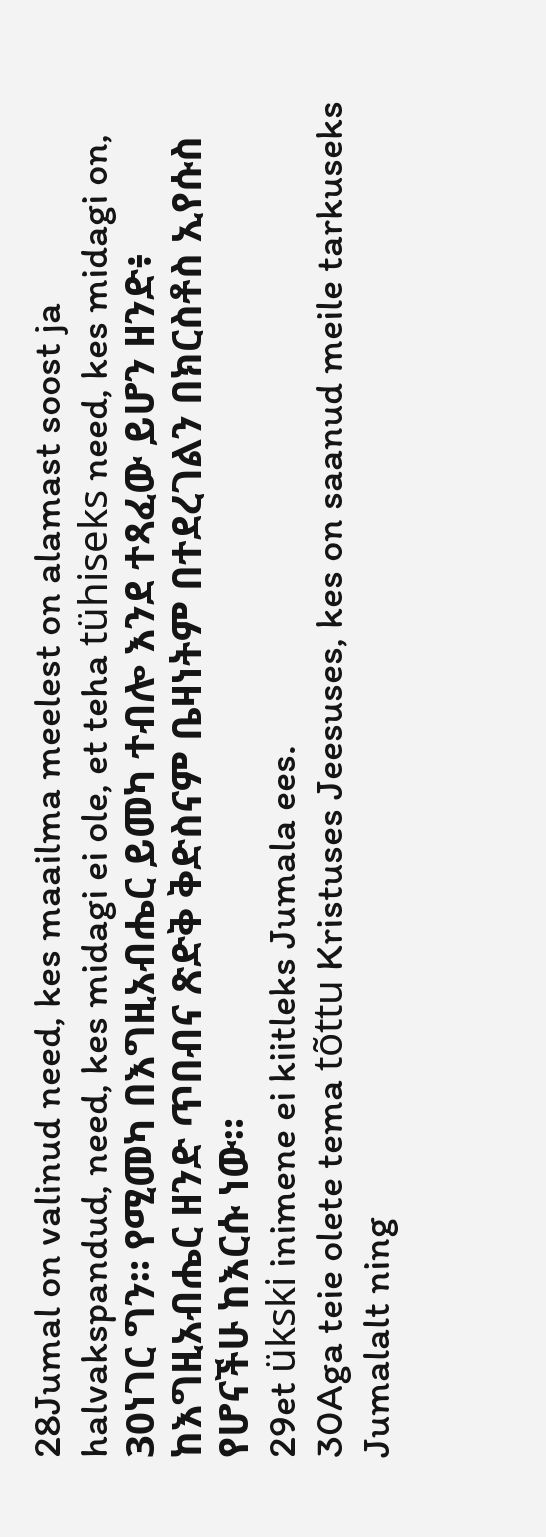28Jumal on valinud need, kes maailma meelest on alamast soost ja halvakspandud, need, kes midagi ei ole, et teha tühiseks need, kes midagi on,
30ነገር ግን። የሚመካ በእግዚአብሔር ይመካ ተብሎ እንደ ተጻፈው ይሆን ዘንድ፥ ከእግዚአብሔር ዘንድ ጥበብና ጽድቅ ቅድስናም ቤዛነትም በተደረገልን በክርስቶስ ኢየሱስ የሆናችሁ ከእርሱ ነው።
29et ükski inimene ei kiitleks Jumala ees.
30Aga teie olete tema tõttu Kristuses Jeesuses, kes on saanud meile tarkuseks Jumalalt ning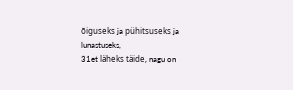õiguseks ja pühitsuseks ja lunastuseks,
31et läheks täide, nagu on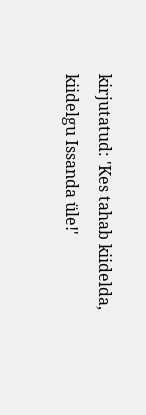kirjutatud: 'Kes tahab kiidelda, kiidelgu Issanda üle!'